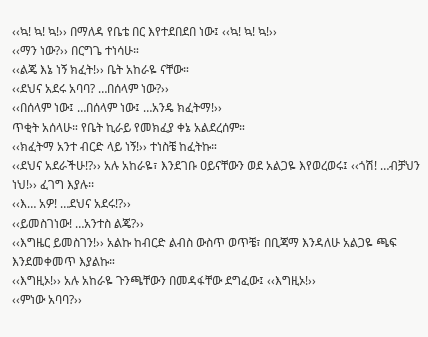‹‹ኳ! ኳ! ኳ!›› በማለዳ የቤቴ በር እየተደበደበ ነው፤ ‹‹ኳ! ኳ! ኳ!››
‹‹ማን ነው?›› በርግጌ ተነሳሁ።
‹‹ልጄ እኔ ነኝ ክፈት!›› ቤት አከራዬ ናቸው።
‹‹ደህና አደሩ አባባ? …በሰላም ነው?››
‹‹በሰላም ነው፤ …በሰላም ነው፤ …አንዴ ክፈትማ!››
ጥቂት አሰላሁ። የቤት ኪራይ የመክፈያ ቀኔ አልደረሰም።
‹‹ክፈትማ አንተ ብርድ ላይ ነኝ!›› ተነስቼ ከፈትኩ።
‹‹ደህና አደራችሁ!?›› አሉ አከራዬ፣ እንደገቡ ዐይናቸውን ወደ አልጋዬ እየወረወሩ፤ ‹‹ጎሽ! …ብቻህን ነህ!›› ፈገግ እያሉ፡፡
‹‹እ… አዎ! …ደህና አደሩ!?››
‹‹ይመስገነው! …አንተስ ልጄ?››
‹‹እግዜር ይመስገን!›› አልኩ ከብርድ ልብስ ውስጥ ወጥቼ፣ በቢጃማ እንዳለሁ አልጋዬ ጫፍ እንደመቀመጥ እያልኩ።
‹‹እግዚኦ!›› አሉ አከራዬ ጉንጫቸውን በመዳፋቸው ደግፈው፤ ‹‹እግዚኦ!››
‹‹ምነው አባባ?››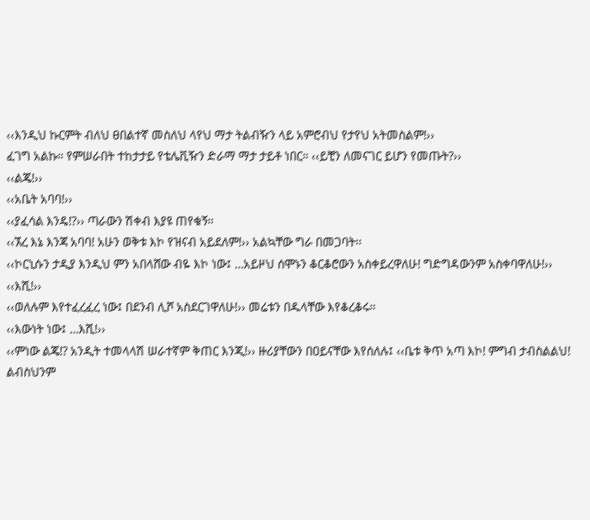‹‹እንዲህ ኩርምት ብለህ ፀበልተኛ መስለህ ላየህ ማታ ትልብዥን ላይ አምሮብህ የታየህ አትመስልም!››
ፈገግ አልኩ። የምሠራበት ተከታታይ የቴሌቪዥን ድራማ ማታ ታይቶ ነበር። ‹‹ይቺን ለመናገር ይሆን የመጡት?››
‹‹ልጄ!››
‹‹አቤት አባባ!››
‹‹ያፈሳል እንዴ!?›› ጣራውን ሽቀብ እያዩ ጠየቁኝ፡፡
‹‹ኧረ እኔ እንጃ አባባ! አሁን ወቅቱ እኮ የዝናብ አይደለም!›› አልኳቸው ግራ በመጋባት፡፡
‹‹ኮርኒሱን ታዲያ እንዲህ ምን አበላሸው ብዬ እኮ ነው፤ …አይዞህ ሰሞኑን ቆርቆሮውን አስቀይረዋለሁ! ግድግዳውንም አስቀባዋለሁ!››
‹‹እሺ!››
‹‹ወለሉም እየተፈረፈረ ነው፤ በደንብ ሊሾ አስደርገዋለሁ!›› መሬቱን በዱላቸው እየቆረቆሩ፡፡
‹‹እውነት ነው፤ …እሺ!››
‹‹ምነው ልጄ!? አንዲት ተመላላሽ ሠራተኛም ቅጠር እንጂ!›› ዙሪያቸውን በዐይናቸው እየሰለሉ፤ ‹‹ቤቱ ቅጥ አጣ እኮ! ምግብ ታብስልልህ! ልብስህንም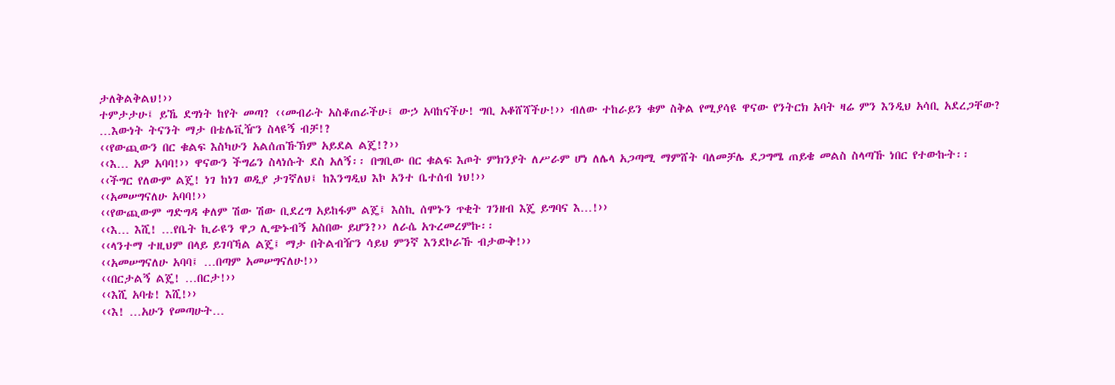ታለቅልቅልህ!››
ተምታታሁ፤ ይኼ ደግነት ከየት መጣ? ‹‹መብራት አስቆጠራችሁ፤ ውኃ አባከናችሁ! ግቢ አቆሸሻችሁ!›› ብለው ተከራይን ቁም ስቅል የሚያሳዩ ዋናው የንትርክ አባት ዛሬ ምን እንዲህ አሳቢ አደረጋቸው? …እውነት ትናንት ማታ በቴሌቪዥን ስላዩኝ ብቻ!?
‹‹የውጪውን በር ቁልፍ እስካሁን አልሰጠኹኽም አይደል ልጄ!?››
‹‹እ… አዎ አባባ!›› ዋናውን ችግሬን ስላነሱት ደስ አለኝ፡፡ በግቢው በር ቁልፍ እጦት ምክንያት ለሥራም ሆነ ለሌላ አጋጣሚ ማምሸት ባለመቻሌ ደጋግሜ ጠይቄ መልስ ስላጣኹ ነበር የተውኩት፡፡
‹‹ችግር የለውም ልጄ! ነገ ከነገ ወዲያ ታገኛለህ፤ ከእንግዲህ እኮ አንተ ቤተሰብ ነህ!››
‹‹አመሠግናለሁ አባባ!››
‹‹የውጪውም ግድግዳ ቀለም ሽው ሽው ቢደረግ አይከፋም ልጄ፤ እስኪ ሰሞኑን ጥቂት ገንዘብ እጄ ይግባና እ…!››
‹‹እ… እሺ! …የቤት ኪራዩን ዋጋ ሊጭኑብኝ አስበው ይሆን?›› ለራሴ አጉረመረምኩ፡፡
‹‹ላንተማ ተዚህም በላይ ይገባኻል ልጄ፤ ማታ በትልብዥን ሳይህ ምንኛ እንደኮራኹ ብታውቅ!››
‹‹አመሠግናለሁ አባባ፤ …በጣም አመሠግናለሁ!››
‹‹በርታልኝ ልጄ! …በርታ!››
‹‹እሺ አባቴ! እሺ!››
‹‹እ! …አሁን የመጣሁት…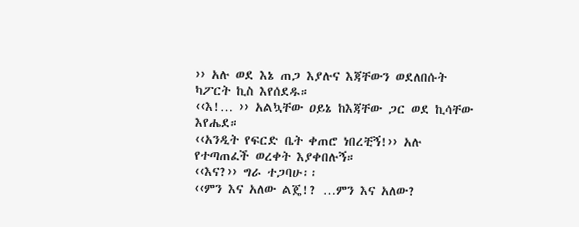›› አሉ ወደ እኔ ጠጋ እያሉና እጃቸውን ወደለበሱት ካፖርት ኪስ እየሰደዱ።
‹‹እ!… ›› አልኳቸው ዐይኔ ከእጃቸው ጋር ወደ ኪሳቸው እየሔደ።
‹‹አንዲት የፍርድ ቤት ቀጠሮ ነበረቺኝ!›› አሉ የተጣጠፈች ወረቀት እያቀበሉኝ።
‹‹እና?›› ግራ ተጋባሁ፡፡
‹‹ምን እና አለው ልጄ!? …ምን እና አለው?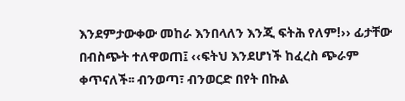እንደምታውቀው መከራ እንበላለን እንጂ ፍትሕ የለም!›› ፊታቸው በብስጭት ተለዋወጠ፤ ‹‹ፍትህ እንደሆነች ከፈረስ ጭራም ቀጥናለች፡፡ ብንወጣ፣ ብንወርድ በየት በኩል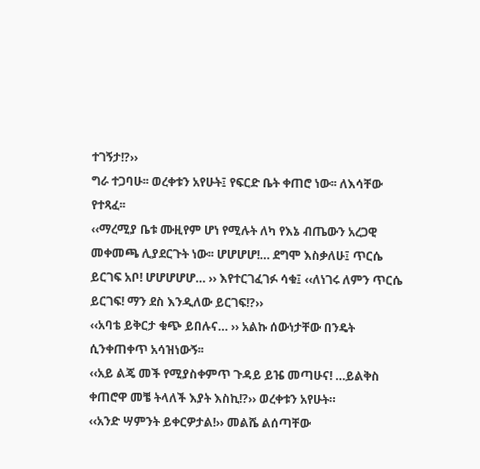ተገኝታ!?››
ግራ ተጋባሁ፡፡ ወረቀቱን አየሁት፤ የፍርድ ቤት ቀጠሮ ነው፡፡ ለእሳቸው የተጻፈ፡፡
‹‹ማረሚያ ቤቱ ሙዚየም ሆነ የሚሉት ለካ የእኔ ብጤውን አረጋዊ መቀመጫ ሊያደርጉት ነው፡፡ ሆሆሆሆ!… ደግሞ እስቃለሁ፤ ጥርሴ ይርገፍ አቦ! ሆሆሆሆሆ… ›› እየተርገፈገፉ ሳቁ፤ ‹‹ለነገሩ ለምን ጥርሴ ይርገፍ! ማን ደስ እንዲለው ይርገፍ!?››
‹‹አባቴ ይቅርታ ቁጭ ይበሉና… ›› አልኩ ሰውነታቸው በንዴት ሲንቀጠቀጥ አሳዝነውኝ፡፡
‹‹አይ ልጄ መች የሚያስቀምጥ ጉዳይ ይዤ መጣሁና! …ይልቅስ ቀጠሮዋ መቼ ትላለች እያት እስኪ!?›› ወረቀቱን አየሁት።
‹‹አንድ ሣምንት ይቀርዎታል!›› መልሼ ልሰጣቸው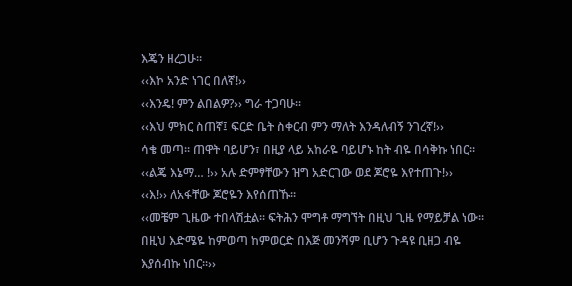እጄን ዘረጋሁ።
‹‹እኮ አንድ ነገር በለኛ!››
‹‹እንዴ! ምን ልበልዎ?›› ግራ ተጋባሁ።
‹‹እህ ምክር ስጠኛ፤ ፍርድ ቤት ስቀርብ ምን ማለት እንዳለብኝ ንገረኛ!››
ሳቄ መጣ። ጠዋት ባይሆን፣ በዚያ ላይ አከራዬ ባይሆኑ ከት ብዬ በሳቅኩ ነበር።
‹‹ልጄ እኔማ… !›› አሉ ድምፃቸውን ዝግ አድርገው ወደ ጆሮዬ እየተጠጉ!››
‹‹እ!›› ለአፋቸው ጆሮዬን እየሰጠኹ፡፡
‹‹መቼም ጊዜው ተበላሽቷል፡፡ ፍትሕን ሞግቶ ማግኘት በዚህ ጊዜ የማይቻል ነው፡፡ በዚህ እድሜዬ ከምወጣ ከምወርድ በእጅ መንሻም ቢሆን ጉዳዩ ቢዘጋ ብዬ እያሰብኩ ነበር፡፡››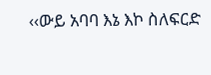‹‹ውይ አባባ እኔ እኮ ስለፍርድ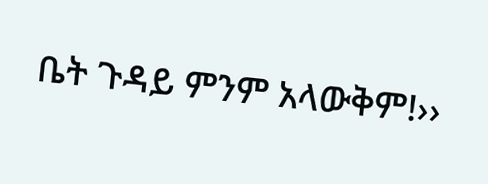ቤት ጉዳይ ምንም አላውቅም!››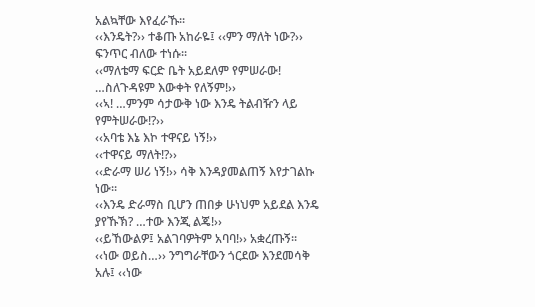አልኳቸው እየፈራኹ፡፡
‹‹እንዴት?›› ተቆጡ አከራዬ፤ ‹‹ምን ማለት ነው?›› ፍንጥር ብለው ተነሱ፡፡
‹‹ማለቴማ ፍርድ ቤት አይደለም የምሠራው! …ስለጉዳዩም እውቀት የለኝም!››
‹‹ኣ! …ምንም ሳታውቅ ነው እንዴ ትልብዥን ላይ የምትሠራው!?››
‹‹አባቴ እኔ እኮ ተዋናይ ነኝ!››
‹‹ተዋናይ ማለት!?››
‹‹ድራማ ሠሪ ነኝ!›› ሳቅ እንዳያመልጠኝ እየታገልኩ ነው።
‹‹እንዴ ድራማስ ቢሆን ጠበቃ ሁነህም አይደል እንዴ ያየኹኽ? …ተው እንጂ ልጄ!››
‹‹ይኸውልዎ፤ አልገባዎትም አባባ!›› አቋረጡኝ።
‹‹ነው ወይስ…›› ንግግራቸውን ጎርደው እንደመሳቅ አሉ፤ ‹‹ነው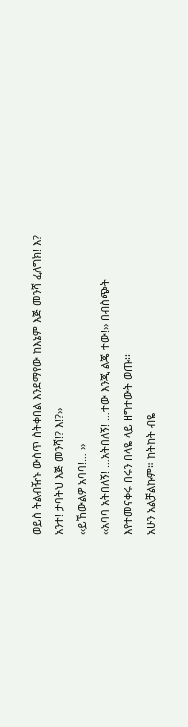ወይስ ትልብዥኑ ውስጥ ስትቀበል እንደማየው ከእኔም እጅ መንሻ ፈለግክ! እ? አንተ! ታባትህ እጅ መንሻ!? እ!?››
‹‹ይኸውልዎ አባባ!… ››
‹‹አባባ አትበለኝ! …አትበለኝ! …ተው እንጂ ልጄ ተው!›› በብስጭት እየተመናቀሩ በሩን በላዬ ላይ ዘግተውት ወጡ፡፡
አሁን አልቻልኩም። ከትከት ብዬ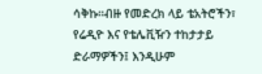ሳቅኩ።ብዙ የመድረክ ላይ ቴአትሮችን፣ የሬዲዮ እና የቴሌቪዥን ተከታታይ ድራማዎችን፤ እንዲሁም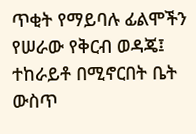ጥቂት የማይባሉ ፊልሞችን የሠራው የቅርብ ወዳጄ፤ ተከራይቶ በሚኖርበት ቤት ውስጥ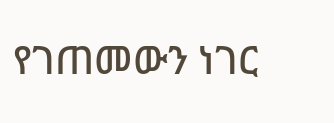የገጠመውን ነገር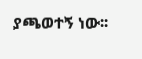ያጫወተኝ ነው፡፡